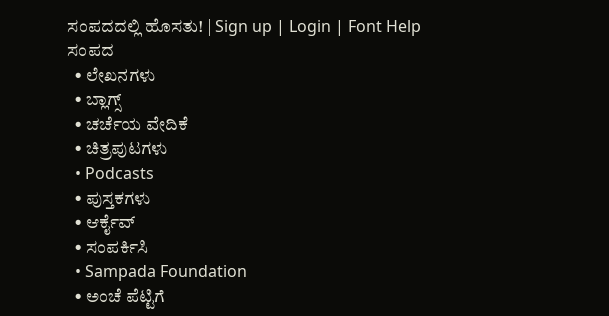ಸಂಪದದಲ್ಲಿ ಹೊಸತು! | Sign up | Login | Font Help
ಸಂಪದ
  • ಲೇಖನಗಳು
  • ಬ್ಲಾಗ್ಸ್
  • ಚರ್ಚೆಯ ವೇದಿಕೆ
  • ಚಿತ್ರಪುಟಗಳು
  • Podcasts
  • ಪುಸ್ತಕಗಳು
  • ಆರ್ಕೈವ್
  • ಸಂಪರ್ಕಿಸಿ
  • Sampada Foundation
  • ಅಂಚೆ ಪೆಟ್ಟಿಗೆ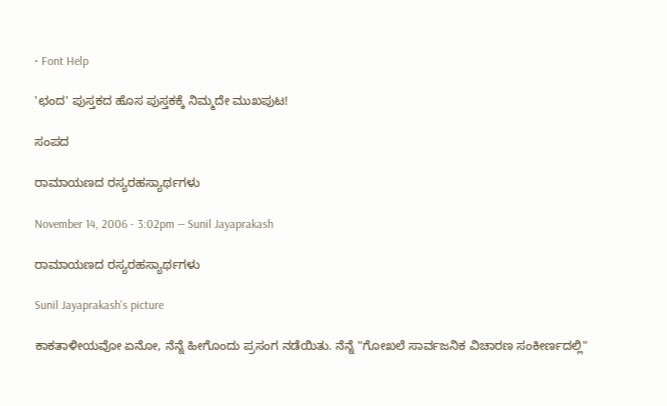• Font Help

'ಛಂದ' ಪುಸ್ತಕದ ಹೊಸ ಪುಸ್ತಕಕ್ಕೆ ನಿಮ್ಮದೇ ಮುಖಪುಟ!

ಸಂಪದ

ರಾಮಾಯಣದ ರಸ್ಯರಹಸ್ಯಾರ್ಥಗಳು

November 14, 2006 - 3:02pm — Sunil Jayaprakash

ರಾಮಾಯಣದ ರಸ್ಯರಹಸ್ಯಾರ್ಥಗಳು

Sunil Jayaprakash's picture

ಕಾಕತಾಳೀಯವೋ ಏನೋ, ನೆನ್ನೆ ಹೀಗೊಂದು ಪ್ರಸಂಗ ನಡೆಯಿತು. ನೆನ್ನೆ "ಗೋಖಲೆ ಸಾರ್ವಜನಿಕ ವಿಚಾರಣ ಸಂಕೀರ್ಣದಲ್ಲಿ"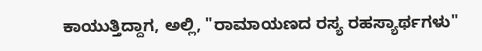ಕಾಯುತ್ತಿದ್ದಾಗ, ಅಲ್ಲಿ, "ರಾಮಾಯಣದ ರಸ್ಯ ರಹಸ್ಯಾರ್ಥಗಳು"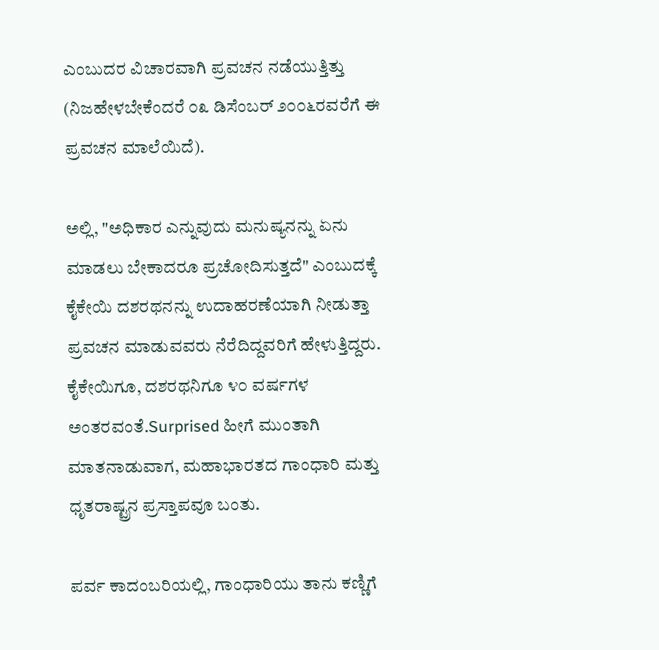ಎಂಬುದರ ವಿಚಾರವಾಗಿ ಪ್ರವಚನ ನಡೆಯುತ್ತಿತ್ತು (ನಿಜಹೇಳಬೇಕೆಂದರೆ ೦೩ ಡಿಸೆಂಬರ್ ೨೦೦೬ರವರೆಗೆ ಈ ಪ್ರವಚನ ಮಾಲೆಯಿದೆ).

ಅಲ್ಲಿ, "ಅಧಿಕಾರ ಎನ್ನುವುದು ಮನುಷ್ಯನನ್ನು ಏನು ಮಾಡಲು ಬೇಕಾದರೂ ಪ್ರಚೋದಿಸುತ್ತದೆ" ಎಂಬುದಕ್ಕೆ ಕೈಕೇಯಿ ದಶರಥನನ್ನು ಉದಾಹರಣೆಯಾಗಿ ನೀಡುತ್ತಾ ಪ್ರವಚನ ಮಾಡುವವರು ನೆರೆದಿದ್ದವರಿಗೆ ಹೇಳುತ್ತಿದ್ದರು. ಕೈಕೇಯಿಗೂ, ದಶರಥನಿಗೂ ೪೦ ವರ್ಷಗಳ ಅಂತರವಂತೆ.Surprised ಹೀಗೆ ಮುಂತಾಗಿ ಮಾತನಾಡುವಾಗ, ಮಹಾಭಾರತದ ಗಾಂಧಾರಿ ಮತ್ತು ಧೃತರಾಷ್ಟ್ರನ ಪ್ರಸ್ತಾಪವೂ ಬಂತು.

ಪರ್ವ ಕಾದಂಬರಿಯಲ್ಲಿ, ಗಾಂಧಾರಿಯು ತಾನು ಕಣ್ಣಿಗೆ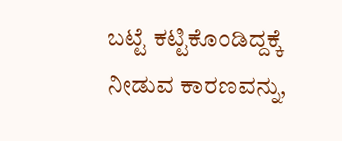ಬಟ್ಟೆ ಕಟ್ಟಿಕೊಂಡಿದ್ದಕ್ಕೆ ನೀಡುವ ಕಾರಣವನ್ನು,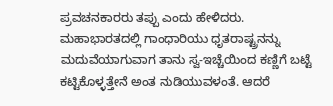ಪ್ರವಚನಕಾರರು ತಪ್ಪು ಎಂದು ಹೇಳಿದರು. ಮಹಾಭಾರತದಲ್ಲಿ ಗಾಂಧಾರಿಯು ಧೃತರಾಷ್ಟ್ರನನ್ನು ಮದುವೆಯಾಗುವಾಗ ತಾನು ಸ್ವ-ಇಚ್ಚೆಯಿಂದ ಕಣ್ಣಿಗೆ ಬಟ್ಟೆ ಕಟ್ಟಿಕೊಳ್ಳತ್ತೇನೆ ಅಂತ ನುಡಿಯುವಳಂತೆ. ಆದರೆ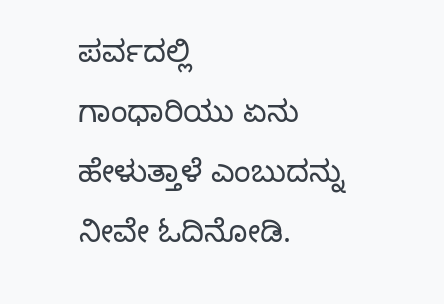ಪರ್ವದಲ್ಲಿ ಗಾಂಧಾರಿಯು ಏನು ಹೇಳುತ್ತಾಳೆ ಎಂಬುದನ್ನು ನೀವೇ ಓದಿನೋಡಿ.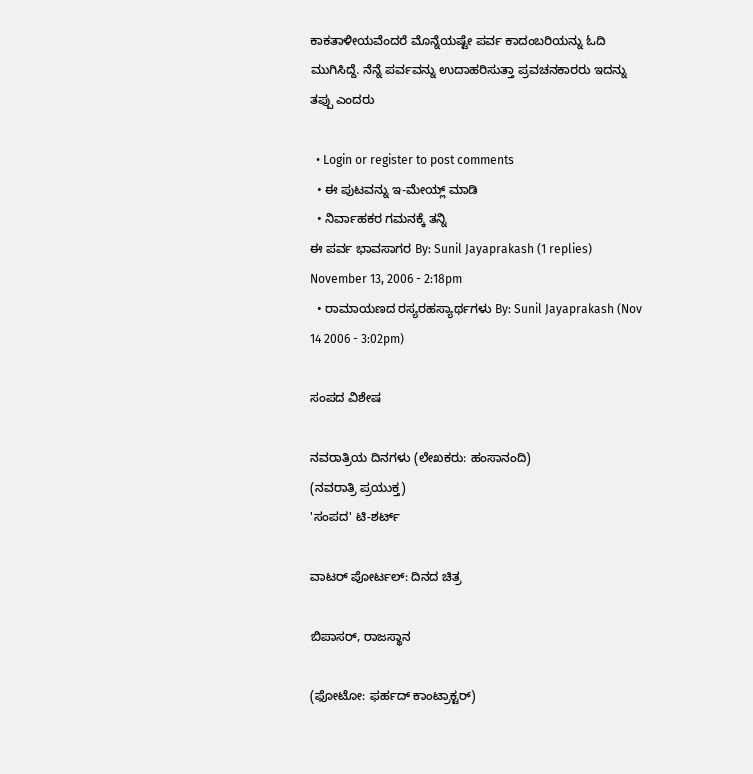ಕಾಕತಾಳೀಯವೆಂದರೆ ಮೊನ್ನೆಯಷ್ಟೇ ಪರ್ವ ಕಾದಂಬರಿಯನ್ನು ಓದಿ ಮುಗಿಸಿದ್ದೆ. ನೆನ್ನೆ ಪರ್ವವನ್ನು ಉದಾಹರಿಸುತ್ತಾ ಪ್ರವಚನಕಾರರು ಇದನ್ನು ತಪ್ಪು ಎಂದರು

  • Login or register to post comments
  • ಈ ಪುಟವನ್ನು ಇ-ಮೇಯ್ಲ್ ಮಾಡಿ
  • ನಿರ್ವಾಹಕರ ಗಮನಕ್ಕೆ ತನ್ನಿ
ಈ ಪರ್ವ ಭಾವಸಾಗರ By: Sunil Jayaprakash (1 replies) November 13, 2006 - 2:18pm
  • ರಾಮಾಯಣದ ರಸ್ಯರಹಸ್ಯಾರ್ಥಗಳು By: Sunil Jayaprakash (Nov 14 2006 - 3:02pm)

ಸಂಪದ ವಿಶೇಷ

ನವರಾತ್ರಿಯ ದಿನಗಳು (ಲೇಖಕರು: ಹಂಸಾನಂದಿ)
(ನವರಾತ್ರಿ ಪ್ರಯುಕ್ತ)
'ಸಂಪದ' ಟಿ-ಶರ್ಟ್

ವಾಟರ್ ಪೋರ್ಟಲ್: ದಿನದ ಚಿತ್ರ

ಬಿಪಾಸರ್, ರಾಜಸ್ಥಾನ

(ಫೋಟೋ: ಫರ್ಹದ್ ಕಾಂಟ್ರಾಕ್ಟರ್)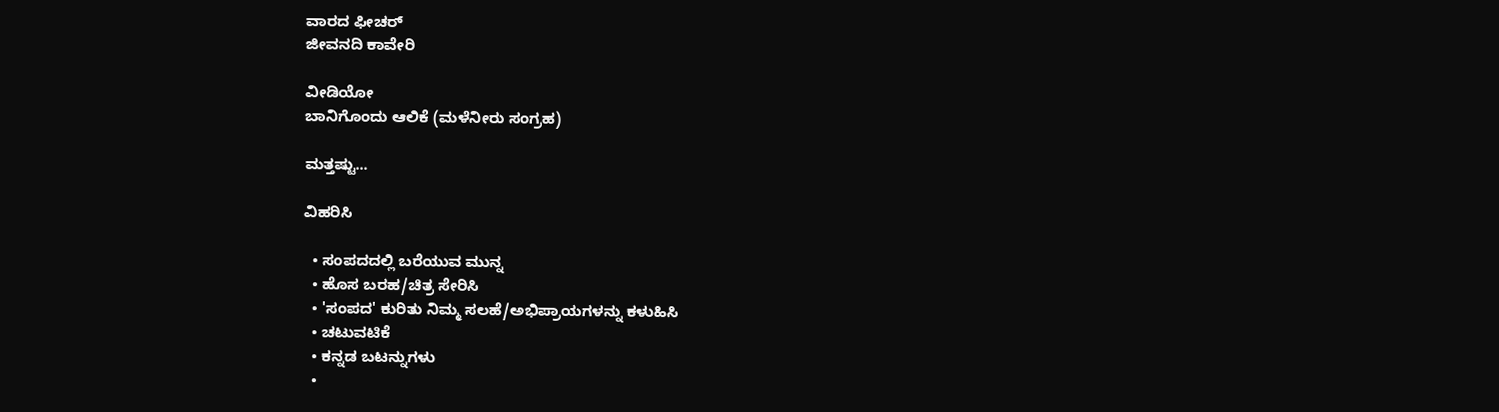ವಾರದ ಫೀಚರ್
ಜೀವನದಿ ಕಾವೇರಿ

ವೀಡಿಯೋ
ಬಾನಿಗೊಂದು ಆಲಿಕೆ (ಮಳೆನೀರು ಸಂಗ್ರಹ)

ಮತ್ತಷ್ಟು...

ವಿಹರಿಸಿ

  • ಸಂಪದದಲ್ಲಿ ಬರೆಯುವ ಮುನ್ನ
  • ಹೊಸ ಬರಹ/ಚಿತ್ರ ಸೇರಿಸಿ
  • 'ಸಂಪದ' ಕುರಿತು ನಿಮ್ಮ ಸಲಹೆ/ಅಭಿಪ್ರಾಯಗಳನ್ನು ಕಳುಹಿಸಿ
  • ಚಟುವಟಿಕೆ
  • ಕನ್ನಡ ಬಟನ್ನುಗಳು
  •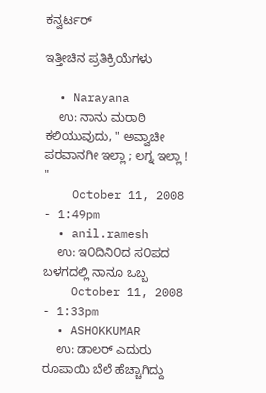ಕನ್ವರ್ಟರ್

ಇತ್ತೀಚಿನ ಪ್ರತಿಕ್ರಿಯೆಗಳು

  • Narayana
    ಉ: ನಾನು ಮರಾಠಿ ಕಲಿಯುವುದು, " ಅವ್ವಾಚೀ ಪರವಾನಗೀ ಇಲ್ಲಾ ; ಲಗ್ನ ಇಲ್ಲಾ ! "
    October 11, 2008 - 1:49pm
  • anil.ramesh
    ಉ: ಇ೦ದಿನಿ೦ದ ಸ೦ಪದ ಬಳಗದಲ್ಲಿ ನಾನೂ ಒಬ್ಬ
    October 11, 2008 - 1:33pm
  • ASHOKKUMAR
    ಉ: ಡಾಲರ್ ಎದುರು ರೂಪಾಯಿ ಬೆಲೆ ಹೆಚ್ಚಾಗಿದ್ದು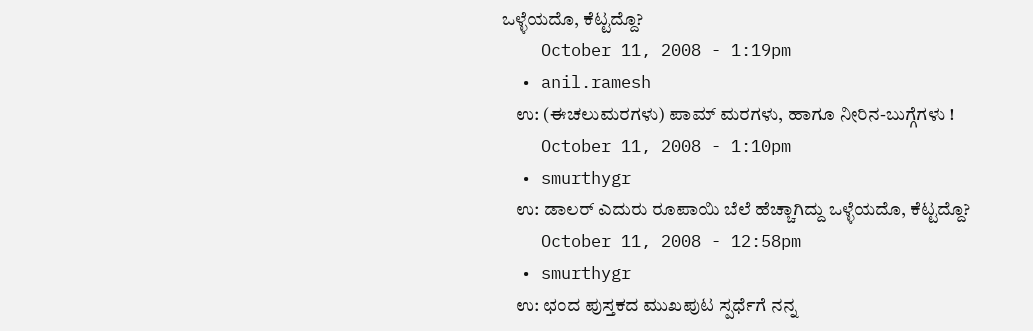ಒಳ್ಳೆಯದೊ, ಕೆಟ್ಟದ್ದೊ?
    October 11, 2008 - 1:19pm
  • anil.ramesh
    ಉ: (ಈಚಲುಮರಗಳು) ಪಾಮ್ ಮರಗಳು, ಹಾಗೂ ನೀರಿನ-ಬುಗ್ಗೆಗಳು !
    October 11, 2008 - 1:10pm
  • smurthygr
    ಉ: ಡಾಲರ್ ಎದುರು ರೂಪಾಯಿ ಬೆಲೆ ಹೆಚ್ಚಾಗಿದ್ದು ಒಳ್ಳೆಯದೊ, ಕೆಟ್ಟದ್ದೊ?
    October 11, 2008 - 12:58pm
  • smurthygr
    ಉ: ಛಂದ ಪುಸ್ತಕದ ಮುಖಪುಟ ಸ್ಪರ್ಧೆಗೆ ನನ್ನ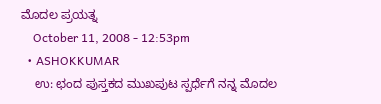ಮೊದಲ ಪ್ರಯತ್ನ
    October 11, 2008 - 12:53pm
  • ASHOKKUMAR
    ಉ: ಛಂದ ಪುಸ್ತಕದ ಮುಖಪುಟ ಸ್ಪರ್ಧೆಗೆ ನನ್ನ ಮೊದಲ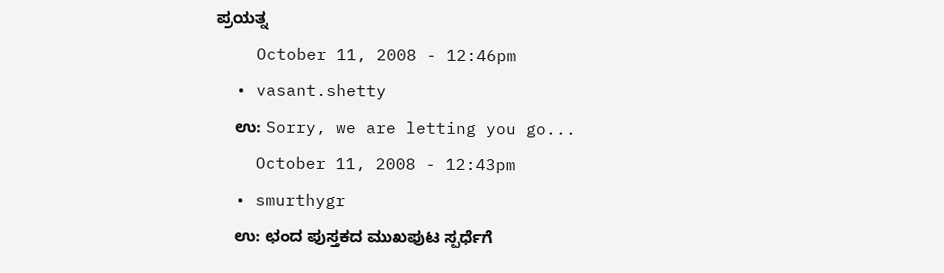ಪ್ರಯತ್ನ
    October 11, 2008 - 12:46pm
  • vasant.shetty
    ಉ: Sorry, we are letting you go...
    October 11, 2008 - 12:43pm
  • smurthygr
    ಉ: ಛಂದ ಪುಸ್ತಕದ ಮುಖಪುಟ ಸ್ಪರ್ಧೆಗೆ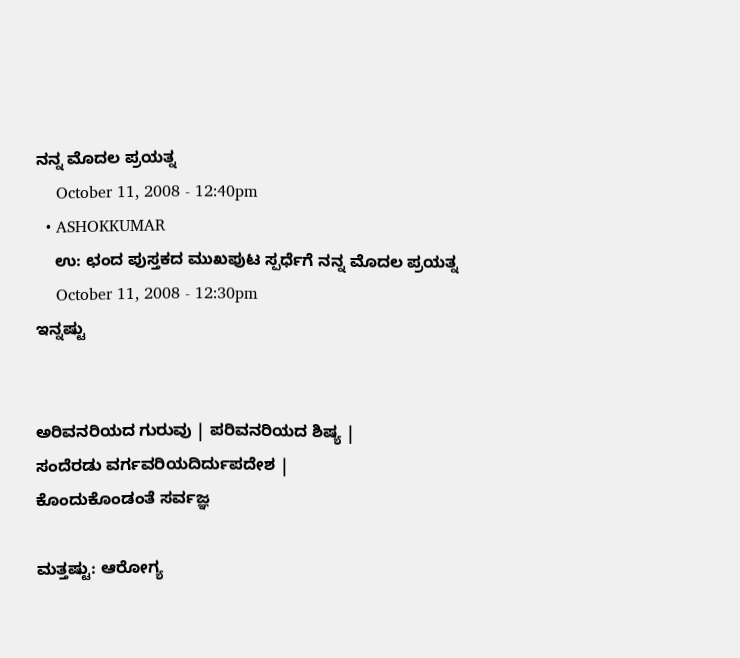ನನ್ನ ಮೊದಲ ಪ್ರಯತ್ನ
    October 11, 2008 - 12:40pm
  • ASHOKKUMAR
    ಉ: ಛಂದ ಪುಸ್ತಕದ ಮುಖಪುಟ ಸ್ಪರ್ಧೆಗೆ ನನ್ನ ಮೊದಲ ಪ್ರಯತ್ನ
    October 11, 2008 - 12:30pm
ಇನ್ನಷ್ಟು


ಅರಿವನರಿಯದ ಗುರುವು | ಪರಿವನರಿಯದ ಶಿಷ್ಯ |
ಸಂದೆರಡು ವರ್ಗವರಿಯದಿರ್ದುಪದೇಶ |
ಕೊಂದುಕೊಂಡಂತೆ ಸರ್ವಜ್ಞ

ಮತ್ತಷ್ಟು: ಆರೋಗ್ಯ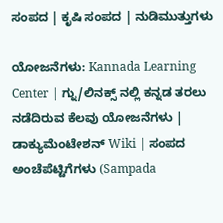ಸಂಪದ | ಕೃಷಿ ಸಂಪದ | ನುಡಿಮುತ್ತುಗಳು

ಯೋಜನೆಗಳು: Kannada Learning Center | ಗ್ನು/ಲಿನಕ್ಸ್ ನಲ್ಲಿ ಕನ್ನಡ ತರಲು ನಡೆದಿರುವ ಕೆಲವು ಯೋಜನೆಗಳು | ಡಾಕ್ಯುಮೆಂಟೇಶನ್ Wiki | ಸಂಪದ ಅಂಚೆಪೆಟ್ಟಿಗೆಗಳು (Sampada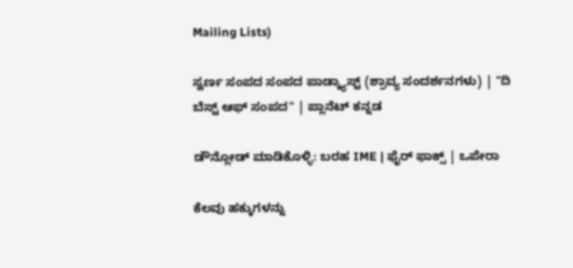Mailing Lists)

ಸ್ವರ್ಣ ಸಂಪದ ಸಂಪದ ಪಾಡ್ಕ್ಯಾಸ್ಟ್ (ಶ್ರಾವ್ಯ ಸಂದರ್ಶನಗಳು) | "ದಿ ಬೆಸ್ಟ್ ಆಫ್ ಸಂಪದ" | ಪ್ಲಾನೆಟ್ ಕನ್ನಡ

ಡೌನ್ಲೋಡ್ ಮಾಡಿಕೊಳ್ಳಿ: ಬರಹ IME | ಫೈರ್ ಫಾಕ್ಸ್ | ಒಪೇರಾ

ಕೆಲವು ಹಕ್ಕುಗಳನ್ನು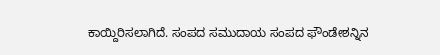ಕಾಯ್ದಿರಿಸಲಾಗಿದೆ. ಸಂಪದ ಸಮುದಾಯ ಸಂಪದ ಫೌಂಡೇಶನ್ನಿನ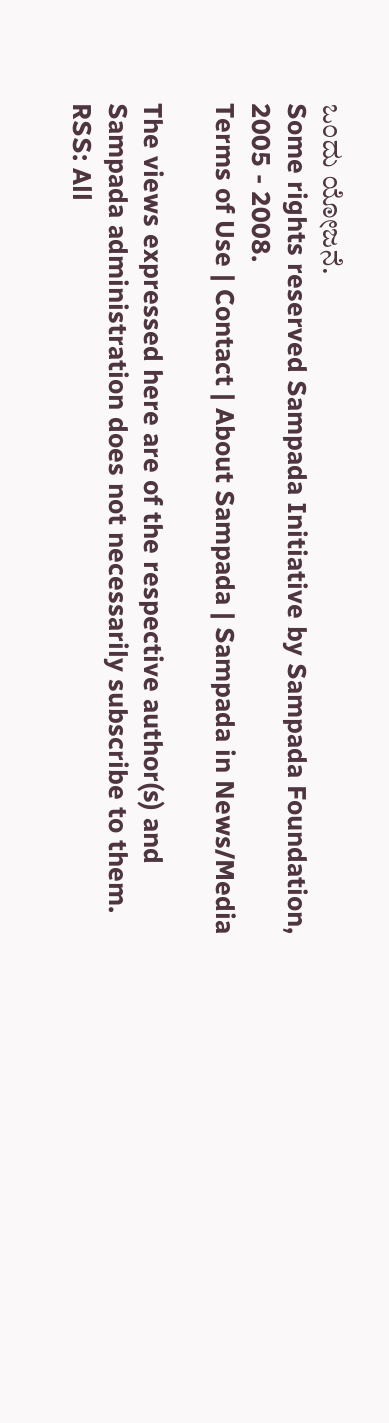ಒಂದು ಯೋಜನೆ.
Some rights reserved Sampada Initiative by Sampada Foundation, 2005 - 2008.
Terms of Use | Contact | About Sampada | Sampada in News/Media

The views expressed here are of the respective author(s) and Sampada administration does not necessarily subscribe to them.
RSS: All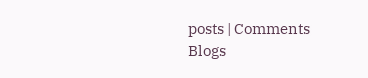posts | Comments
Blogs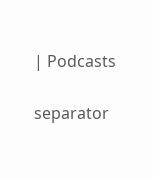| Podcasts

separator